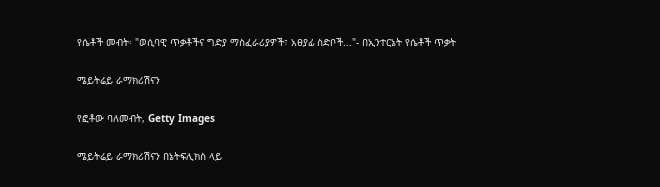የሴቶች መብት፡ "ወሲባዊ ጥቃቶችና ግድያ ማስፈራሪያዎች፣ አፀያፊ ስድቦች..."- በኢንተርኔት የሴቶች ጥቃት

ሜይትሬይ ራማክሪሽናን

የፎቶው ባለመብት, Getty Images

ሜይትሬይ ራማክሪሽናን በኔትፍሊክስ ላይ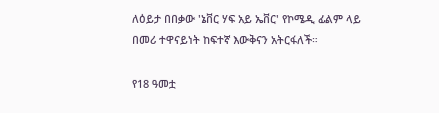ለዕይታ በበቃው 'ኔቨር ሃፍ አይ ኤቨር' የኮሜዲ ፊልም ላይ በመሪ ተዋናይነት ከፍተኛ እውቅናን አትርፋለች።

የ18 ዓመቷ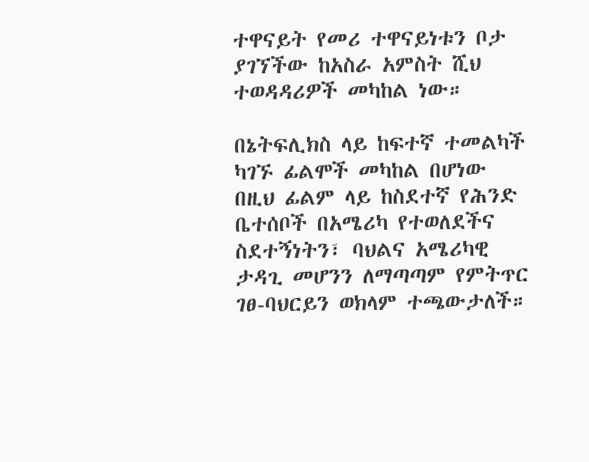ተዋናይት የመሪ ተዋናይነቱን ቦታ ያገኘችው ከአስራ አምስት ሺህ ተወዳዳሪዎች መካከል ነው።

በኔትፍሊክስ ላይ ከፍተኛ ተመልካች ካገኙ ፊልሞች መካከል በሆነው በዚህ ፊልም ላይ ከስደተኛ የሕንድ ቤተሰቦች በአሜሪካ የተወለደችና ስደተኝነትን፣ ባህልና አሜሪካዊ ታዳጊ መሆንን ለማጣጣም የምትጥር ገፀ-ባህርይን ወክላም ተጫውታለች።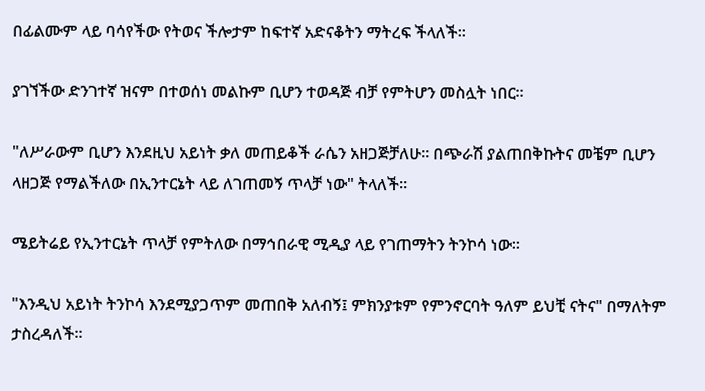በፊልሙም ላይ ባሳየችው የትወና ችሎታም ከፍተኛ አድናቆትን ማትረፍ ችላለች።

ያገኘችው ድንገተኛ ዝናም በተወሰነ መልኩም ቢሆን ተወዳጅ ብቻ የምትሆን መስሏት ነበር።

"ለሥራውም ቢሆን እንደዚህ አይነት ቃለ መጠይቆች ራሴን አዘጋጅቻለሁ። በጭራሽ ያልጠበቅኩትና መቼም ቢሆን ላዘጋጅ የማልችለው በኢንተርኔት ላይ ለገጠመኝ ጥላቻ ነው" ትላለች።

ሜይትሬይ የኢንተርኔት ጥላቻ የምትለው በማኅበራዊ ሚዲያ ላይ የገጠማትን ትንኮሳ ነው።

"እንዲህ አይነት ትንኮሳ እንደሚያጋጥም መጠበቅ አለብኝ፤ ምክንያቱም የምንኖርባት ዓለም ይህቺ ናትና" በማለትም ታስረዳለች።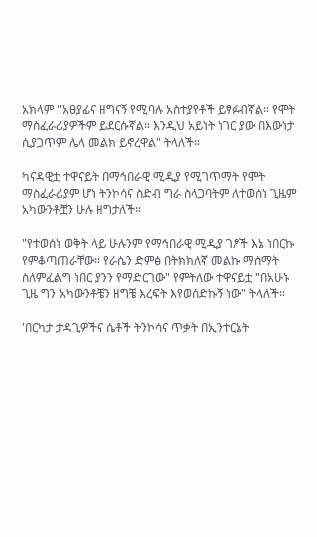አክላም "አፀያፊና ዘግናኝ የሚባሉ አስተያየቶች ይፃፉብኛል። የሞት ማስፈራሪያዎችም ይደርሱኛል። እንዲህ አይነት ነገር ያው በእውነታ ሲያጋጥም ሌላ መልክ ይኖረዋል" ትላለች።

ካናዳዊቷ ተዋናይት በማኅበራዊ ሚዲያ የሚገጥማት የሞት ማስፈራሪያም ሆነ ትንኮሳና ስድብ ግራ ስላጋባትም ለተወሰነ ጊዜም አካውንቶቿን ሁሉ ዘግታለች።

"የተወሰነ ወቅት ላይ ሁሉንም የማኅበራዊ ሚዲያ ገፆች እኔ ነበርኩ የምቆጣጠራቸው። የራሴን ድምፅ በትክክለኛ መልኩ ማሰማት ስለምፈልግ ነበር ያንን የማድርገው" የምትለው ተዋናይቷ "በአሁኑ ጊዜ ግን አካውንቶቼን ዘግቼ እረፍት እየወሰድኩኝ ነው" ትላለች።

'በርካታ ታዳጊዎችና ሴቶች ትንኮሳና ጥቃት በኢንተርኔት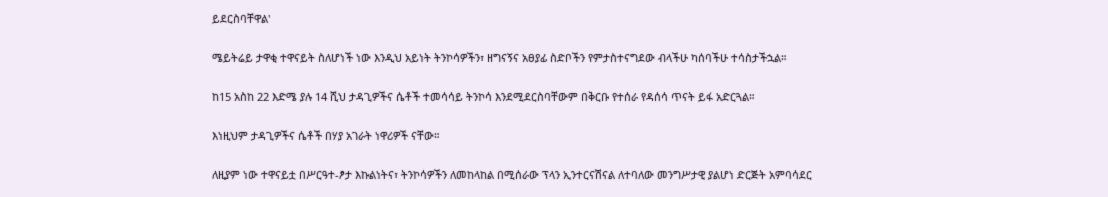ይደርስባቸዋል'

ሜይትሬይ ታዋቂ ተዋናይት ስለሆነች ነው እንዲህ አይነት ትንኮሳዎችን፣ ዘግናኝና አፀያፊ ስድቦችን የምታስተናግደው ብላችሁ ካሰባችሁ ተሳስታችኋል።

ከ15 አስከ 22 እድሜ ያሉ 14 ሺህ ታዳጊዎችና ሴቶች ተመሳሳይ ትንኮሳ እንደሚደርስባቸውም በቅርቡ የተሰራ የዳሰሳ ጥናት ይፋ አድርጓል።

እነዚህም ታዳጊዎችና ሴቶች በሃያ አገራት ነዋሪዎች ናቸው።

ለዚያም ነው ተዋናይቷ በሥርዓተ-ፆታ እኩልነትና፣ ትንኮሳዎችን ለመከላከል በሚሰራው ፕላን ኢንተርናሽናል ለተባለው መንግሥታዊ ያልሆነ ድርጅት አምባሳደር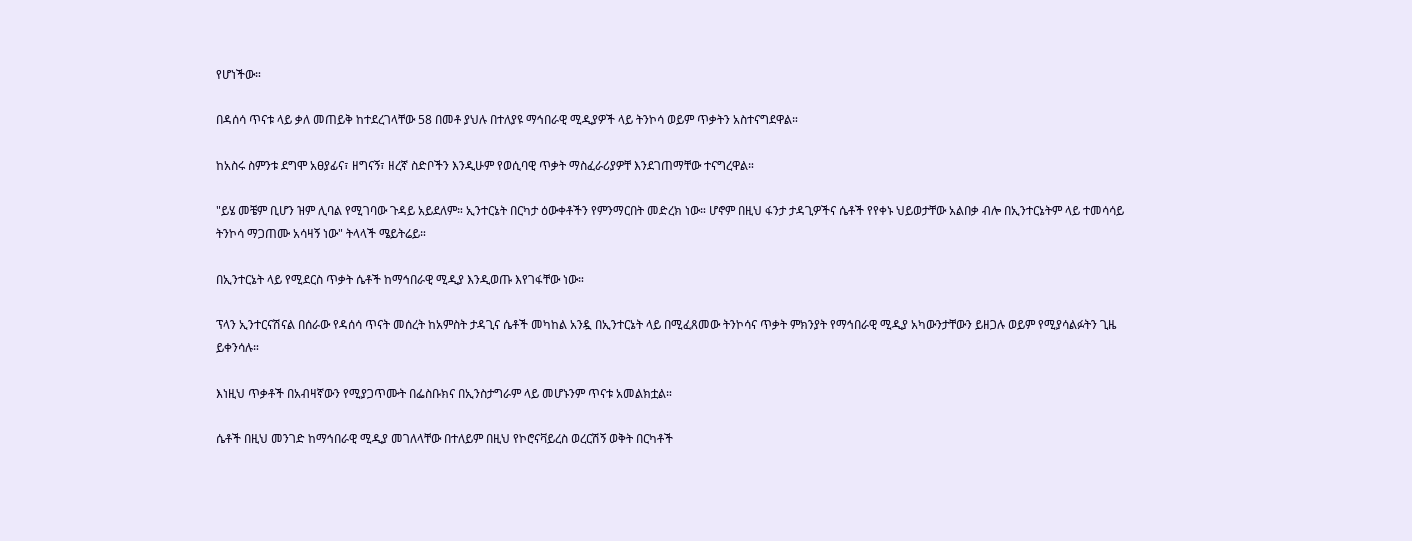የሆነችው።

በዳሰሳ ጥናቱ ላይ ቃለ መጠይቅ ከተደረገላቸው 58 በመቶ ያህሉ በተለያዩ ማኅበራዊ ሚዲያዎች ላይ ትንኮሳ ወይም ጥቃትን አስተናግደዋል።

ከአስሩ ስምንቱ ደግሞ አፀያፊና፣ ዘግናኝ፣ ዘረኛ ስድቦችን እንዲሁም የወሲባዊ ጥቃት ማስፈራሪያዎቸ እንደገጠማቸው ተናግረዋል።

"ይሄ መቼም ቢሆን ዝም ሊባል የሚገባው ጉዳይ አይደለም። ኢንተርኔት በርካታ ዕውቀቶችን የምንማርበት መድረክ ነው። ሆኖም በዚህ ፋንታ ታዳጊዎችና ሴቶች የየቀኑ ህይወታቸው አልበቃ ብሎ በኢንተርኔትም ላይ ተመሳሳይ ትንኮሳ ማጋጠሙ አሳዛኝ ነው" ትላላች ሜይትሬይ።

በኢንተርኔት ላይ የሚደርስ ጥቃት ሴቶች ከማኅበራዊ ሚዲያ እንዲወጡ እየገፋቸው ነው።

ፕላን ኢንተርናሽናል በሰራው የዳሰሳ ጥናት መሰረት ከአምስት ታዳጊና ሴቶች መካከል አንዷ በኢንተርኔት ላይ በሚፈጸመው ትንኮሳና ጥቃት ምክንያት የማኅበራዊ ሚዲያ አካውንታቸውን ይዘጋሉ ወይም የሚያሳልፉትን ጊዜ ይቀንሳሉ።

እነዚህ ጥቃቶች በአብዛኛውን የሚያጋጥሙት በፌስቡክና በኢንስታግራም ላይ መሆኑንም ጥናቱ አመልክቷል።

ሴቶች በዚህ መንገድ ከማኅበራዊ ሚዲያ መገለላቸው በተለይም በዚህ የኮሮናቫይረስ ወረርሽኝ ወቅት በርካቶች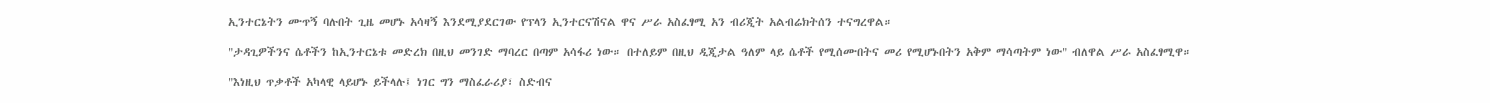ኢንተርኔትን ሙጥኝ ባሉበት ጊዜ መሆኑ አሳዛኝ እንደሚያደርገው የፕላን ኢንተርናሽናል ዋና ሥራ አስፈፃሚ አን ብሪጂት አልብሬክትሰን ተናግረዋል።

"ታዳጊዎችንና ሴቶችን ከኢንተርኔቱ መድረክ በዚህ መንገድ ማባረር በጣም አሳፋሪ ነው። በተለይም በዚህ ዲጂታል ዓለም ላይ ሴቶች የሚሰሙበትና መሪ የሚሆኑበትን አቅም ማሳጣትም ነው" ብለዋል ሥራ አስፈፃሚዋ።

"እነዚህ ጥቃቶች አካላዊ ላይሆኑ ይችላሉ፤ ነገር ግን ማስፈራሪያ፣ ስድብና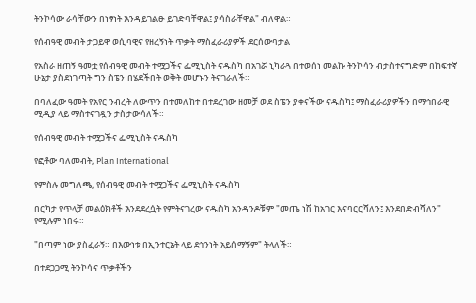ትንኮሳው ራሳቸውን በነፃነት እንዳይገልፁ ይገድባቸዋል፤ ያሳስራቸዋል" ብለዋል።

የሰብዓዊ መብት ታጋይዋ ወሲባዊና የዘረኝነት ጥቃት ማስፈራሪያዎች ደርሰውባታል

የአስራ ዘጠኝ ዓመቷ የሰብዓዊ መብት ተሟጋችና ፌሚኒስት ናዱስካ በአገሯ ኒካራጓ በተወሰነ መልኩ ትንኮሳን ብታስተናግድም በከፍተኛ ሁኔታ ያስደነገጣት ግን ስፔን በሄደችበት ወቅት መሆኑን ትናገራለች።

በባለፈው ዓመት የአየር ንብረት ለውጥን በተመለከተ በተደረገው ዘመቻ ወደ ስፔን ያቀናችው ናዱስካ፤ ማስፈራሪያዎችን በማኅበራዊ ሚዲያ ላይ ማስተናገዷን ታስታውሳለች።

የሰብዓዊ መብት ተሟጋችና ፌሚኒስት ናዱስካ

የፎቶው ባለመብት, Plan International

የምስሉ መግለጫ, የሰብዓዊ መብት ተሟጋችና ፌሚኒስት ናዱስካ

በርካታ የጥላቻ መልዕክቶች እንደደረሷት የምትናገረው ናዱስካ አንዳንዶቹም "መጤ ነሽ ከአገር እናባርርሻለን፤ እንደበድብሻለን" የሚሉም ነበሩ።

"በጣም ነው ያስፈራኝ። በእውነቱ በኢንተርኔት ላይ ደኅንነት አይሰማኝም" ትላለች።

በተደጋጋሚ ትንኮሳና ጥቃቶችን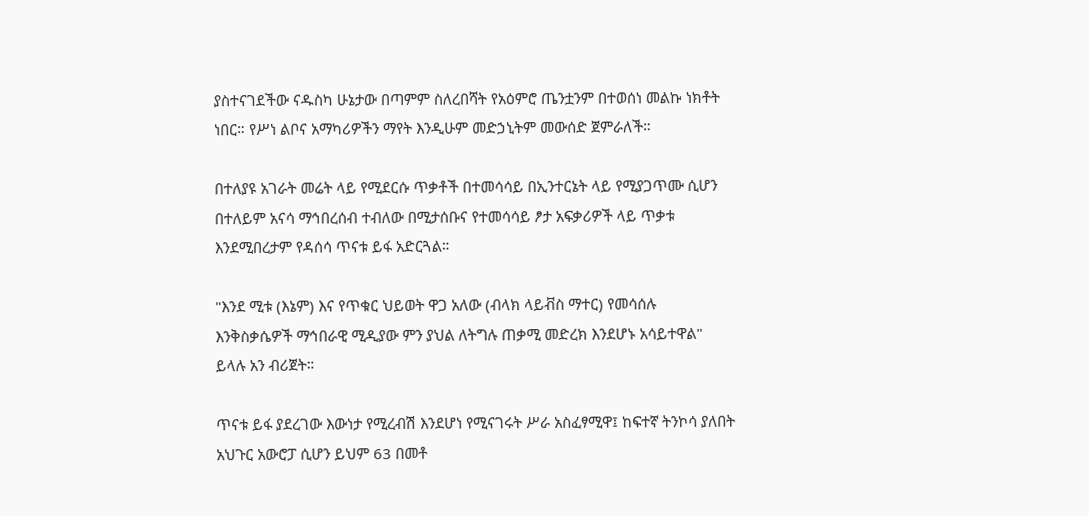ያስተናገደችው ናዱስካ ሁኔታው በጣምም ስለረበሻት የአዕምሮ ጤንቷንም በተወሰነ መልኩ ነክቶት ነበር። የሥነ ልቦና አማካሪዎችን ማየት እንዲሁም መድኃኒትም መውሰድ ጀምራለች።

በተለያዩ አገራት መሬት ላይ የሚደርሱ ጥቃቶች በተመሳሳይ በኢንተርኔት ላይ የሚያጋጥሙ ሲሆን በተለይም አናሳ ማኅበረሰብ ተብለው በሚታሰቡና የተመሳሳይ ፆታ አፍቃሪዎች ላይ ጥቃቱ እንደሚበረታም የዳሰሳ ጥናቱ ይፋ አድርጓል።

"እንደ ሚቱ (እኔም) እና የጥቁር ህይወት ዋጋ አለው (ብላክ ላይቭስ ማተር) የመሳሰሉ እንቅስቃሴዎች ማኅበራዊ ሚዲያው ምን ያህል ለትግሉ ጠቃሚ መድረክ እንደሆኑ አሳይተዋል" ይላሉ አን ብሪጀት።

ጥናቱ ይፋ ያደረገው እውነታ የሚረብሽ እንደሆነ የሚናገሩት ሥራ አስፈፃሚዋ፤ ከፍተኛ ትንኮሳ ያለበት አህጉር አውሮፓ ሲሆን ይህም 63 በመቶ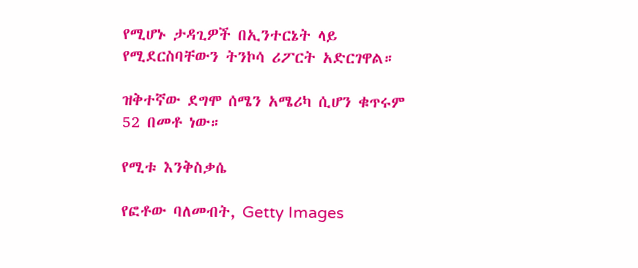የሚሆኑ ታዳጊዎች በኢንተርኔት ላይ የሚደርስባቸውን ትንኮሳ ሪፖርት አድርገዋል።

ዝቅተኛው ደግሞ ሰሜን አሜሪካ ሲሆን ቁጥሩም 52 በመቶ ነው።

የሚቱ እንቅስቃሴ

የፎቶው ባለመብት, Getty Images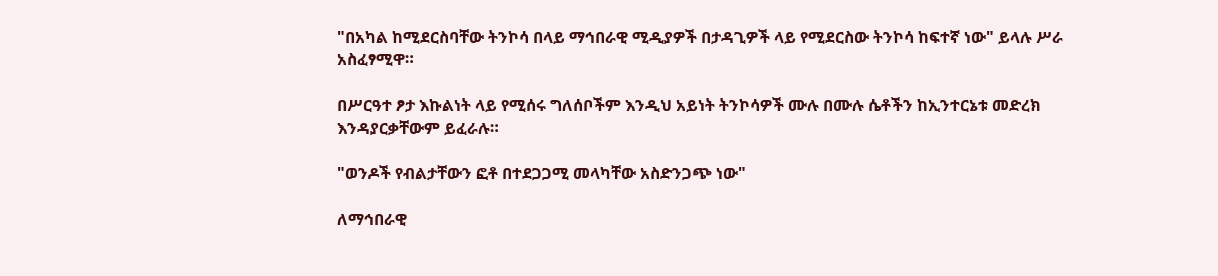"በአካል ከሚደርስባቸው ትንኮሳ በላይ ማኅበራዊ ሚዲያዎች በታዳጊዎች ላይ የሚደርስው ትንኮሳ ከፍተኛ ነው" ይላሉ ሥራ አስፈፃሚዋ።

በሥርዓተ ፆታ እኩልነት ላይ የሚሰሩ ግለሰቦችም እንዲህ አይነት ትንኮሳዎች ሙሉ በሙሉ ሴቶችን ከኢንተርኔቱ መድረክ እንዳያርቃቸውም ይፈራሉ።

"ወንዶች የብልታቸውን ፎቶ በተደጋጋሚ መላካቸው አስድንጋጭ ነው"

ለማኅበራዊ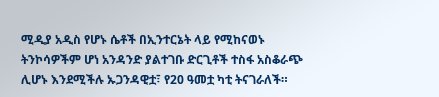ሚዲያ አዲስ የሆኑ ሴቶች በኢንተርኔት ላይ የሚከናወኑ ትንኮሳዎችም ሆነ አንዳንድ ያልተገቡ ድርጊቶች ተስፋ አስቆራጭ ሊሆኑ እንደሚችሉ ኡጋንዳዊቷ፣ የ20 ዓመቷ ካቲ ትናገራለች።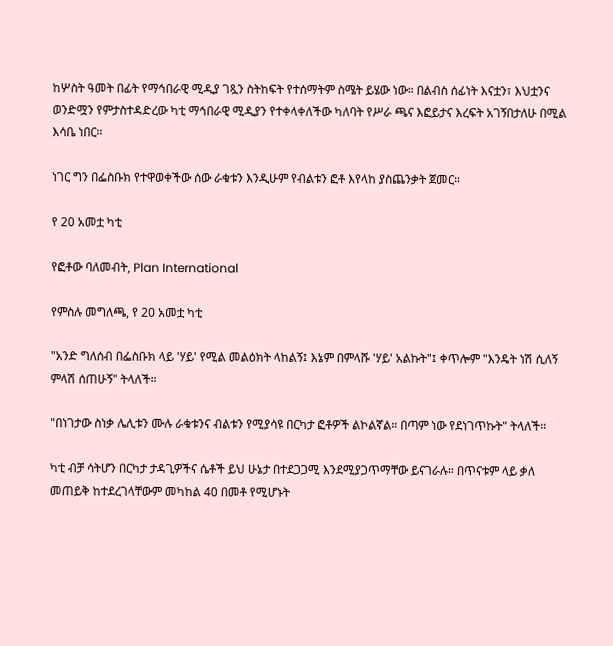ከሦስት ዓመት በፊት የማኅበራዊ ሚዲያ ገጿን ስትከፍት የተሰማትም ስሜት ይሄው ነው። በልብስ ሰፊነት እናቷን፣ እህቷንና ወንድሟን የምታስተዳድረው ካቲ ማኅበራዊ ሚዲያን የተቀላቀለችው ካለባት የሥራ ጫና እፎይታና እረፍት አገኝበታለሁ በሚል እሳቤ ነበር።

ነገር ግን በፌስቡክ የተዋወቀችው ሰው ራቁቱን እንዲሁም የብልቱን ፎቶ እየላከ ያስጨንቃት ጀመር።

የ 20 አመቷ ካቲ

የፎቶው ባለመብት, Plan International

የምስሉ መግለጫ, የ 20 አመቷ ካቲ

"አንድ ግለሰብ በፌስቡክ ላይ 'ሃይ' የሚል መልዕክት ላከልኝ፤ እኔም በምላሹ 'ሃይ' አልኩት"፤ ቀጥሎም "እንዴት ነሽ ሲለኝ ምላሽ ሰጠሁኝ" ትላለች።

"በነገታው ስነቃ ሌሊቱን ሙሉ ራቁቱንና ብልቱን የሚያሳዩ በርካታ ፎቶዎች ልኮልኛል። በጣም ነው የደነገጥኩት" ትላለች።

ካቲ ብቻ ሳትሆን በርካታ ታዳጊዎችና ሴቶች ይህ ሁኔታ በተደጋጋሚ እንደሚያጋጥማቸው ይናገራሉ። በጥናቱም ላይ ቃለ መጠይቅ ከተደረገላቸውም መካከል 40 በመቶ የሚሆኑት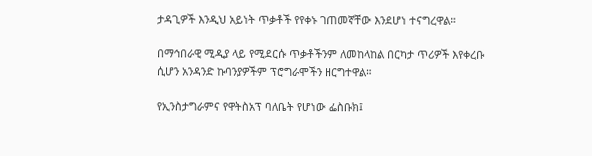ታዳጊዎች እንዲህ አይነት ጥቃቶች የየቀኑ ገጠመኛቸው እንደሆነ ተናግረዋል።

በማኅበራዊ ሚዲያ ላይ የሚደርሱ ጥቃቶችንም ለመከላከል በርካታ ጥሪዎች እየቀረቡ ሲሆን አንዳንድ ኩባንያዎችም ፕሮግራሞችን ዘርግተዋል።

የኢንስታግራምና የዋትስአፕ ባለቤት የሆነው ፌስቡክ፤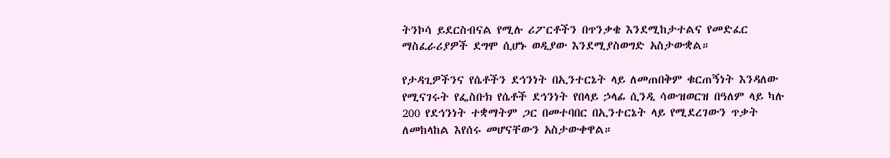ትንኮሳ ይደርስብናል የሚሉ ሪፖርቶችን በጥንቃቄ እንደሚከታተልና የመድፈር ማስፈራሪያዎች ደግሞ ሲሆኑ ወዲያው እንደሚያስወግድ አስታውቋል።

የታዳጊዎችንና የሴቶችን ደኅንነት በኢንተርኔት ላይ ለመጠበቅም ቁርጠኝነት እንዳለው የሚናገሩት የፌስቡክ የሴቶች ደኅንነት የበላይ ኃላፊ ሲንዲ ሳውዝወርዝ በዓለም ላይ ካሉ 200 የደኅንነት ተቋማትም ጋር በመተባበር በኢንተርኔት ላይ የሚደረገውን ጥቃት ለመከላከል እየሰሩ መሆናቸውን አስታውቀዋል።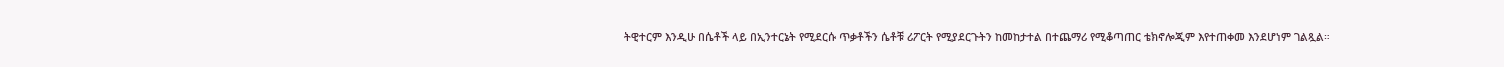ትዊተርም እንዲሁ በሴቶች ላይ በኢንተርኔት የሚደርሱ ጥቃቶችን ሴቶቹ ሪፖርት የሚያደርጉትን ከመከታተል በተጨማሪ የሚቆጣጠር ቴክኖሎጂም እየተጠቀመ እንደሆነም ገልጿል።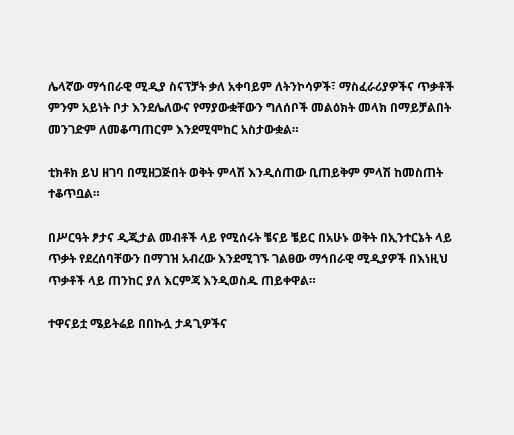ሌላኛው ማኅበራዊ ሚዲያ ስናፕቻት ቃለ አቀባይም ለትንኮሳዎች፣ ማስፈራሪያዎችና ጥቃቶች ምንም አይነት ቦታ እንደሌለውና የማያውቋቸውን ግለሰቦች መልዕክት መላክ በማይቻልበት መንገድም ለመቆጣጠርም እንደሚሞከር አስታውቋል።

ቲክቶክ ይህ ዘገባ በሚዘጋጅበት ወቅት ምላሽ እንዲሰጠው ቢጠይቅም ምላሽ ከመስጠት ተቆጥቧል።

በሥርዓት ፆታና ዲጂታል መብቶች ላይ የሚሰሩት ቼናይ ቼይር በአሁኑ ወቅት በኢንተርኔት ላይ ጥቃት የደረሰባቸውን በማገዝ አብረው እንደሚገኙ ገልፀው ማኅበራዊ ሚዲያዎች በእነዚህ ጥቃቶች ላይ ጠንከር ያለ እርምጃ እንዲወስዱ ጠይቀዋል።

ተዋናይቷ ሜይትሬይ በበኩሏ ታዳጊዎችና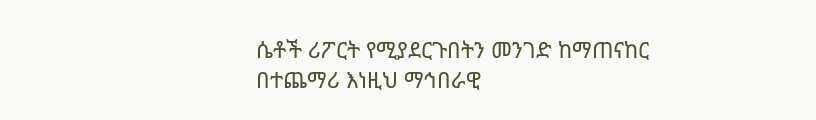ሴቶች ሪፖርት የሚያደርጉበትን መንገድ ከማጠናከር በተጨማሪ እነዚህ ማኅበራዊ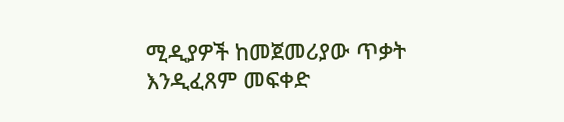ሚዲያዎች ከመጀመሪያው ጥቃት እንዲፈጸም መፍቀድ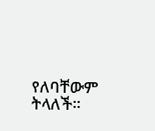የለባቸውም ትላለች።